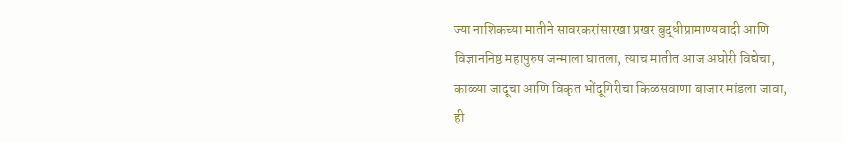ज्या नाशिकच्या मातीने सावरकरांसारखा प्रखर बुद्धीप्रामाण्यवादी आणि विज्ञाननिष्ठ महापुरुष जन्माला घातला, त्याच मातीत आज अघोरी विद्येचा, काळ्या जादूचा आणि विकृत भोंदूगिरीचा किळसवाणा बाजार मांडला जावा, ही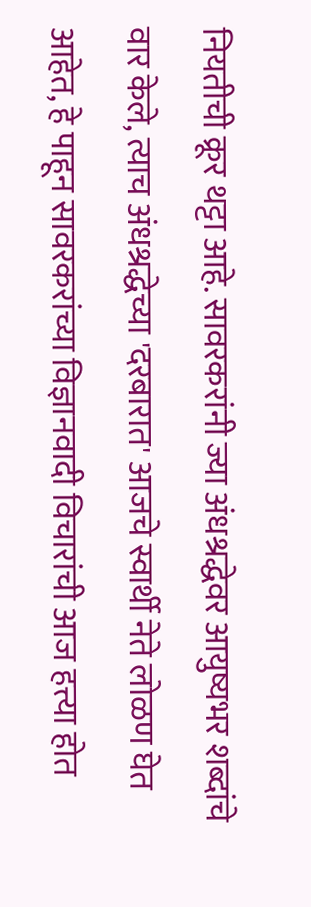नियतीची क्रूर थट्टा आहे. सावरकरांनी ज्या अंधश्रद्धेवर आयुष्यभर शब्दांचे वार केले, त्याच अंधश्रद्धेच्या 'दरबारात' आजचे स्वार्थी नेते लोळण घेत आहेत, हे पाहून सावरकरांच्या विज्ञानवादी विचारांची आज हत्त्या होत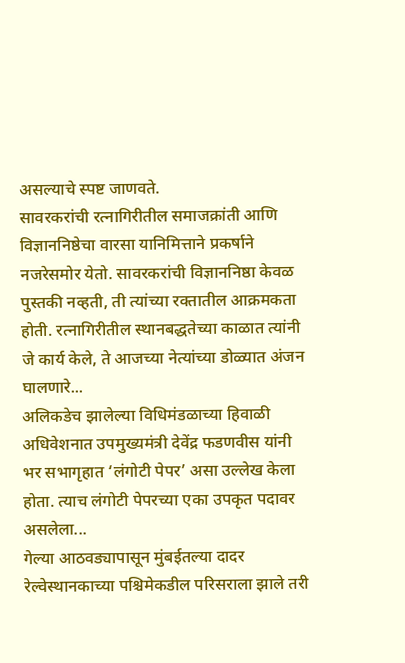असल्याचे स्पष्ट जाणवते.
सावरकरांची रत्नागिरीतील समाजक्रांती आणि विज्ञाननिष्ठेचा वारसा यानिमित्ताने प्रकर्षाने नजरेसमोर येतो. सावरकरांची विज्ञाननिष्ठा केवळ पुस्तकी नव्हती, ती त्यांच्या रक्तातील आक्रमकता होती. रत्नागिरीतील स्थानबद्धतेच्या काळात त्यांनी जे कार्य केले, ते आजच्या नेत्यांच्या डोळ्यात अंजन घालणारे...
अलिकडेच झालेल्या विधिमंडळाच्या हिवाळी अधिवेशनात उपमुख्यमंत्री देवेंद्र फडणवीस यांनी भर सभागृहात ‘लंगोटी पेपर’ असा उल्लेख केला होता. त्याच लंगोटी पेपरच्या एका उपकृत पदावर असलेला...
गेल्या आठवड्यापासून मुंबईतल्या दादर रेल्वेस्थानकाच्या पश्चिमेकडील परिसराला झाले तरी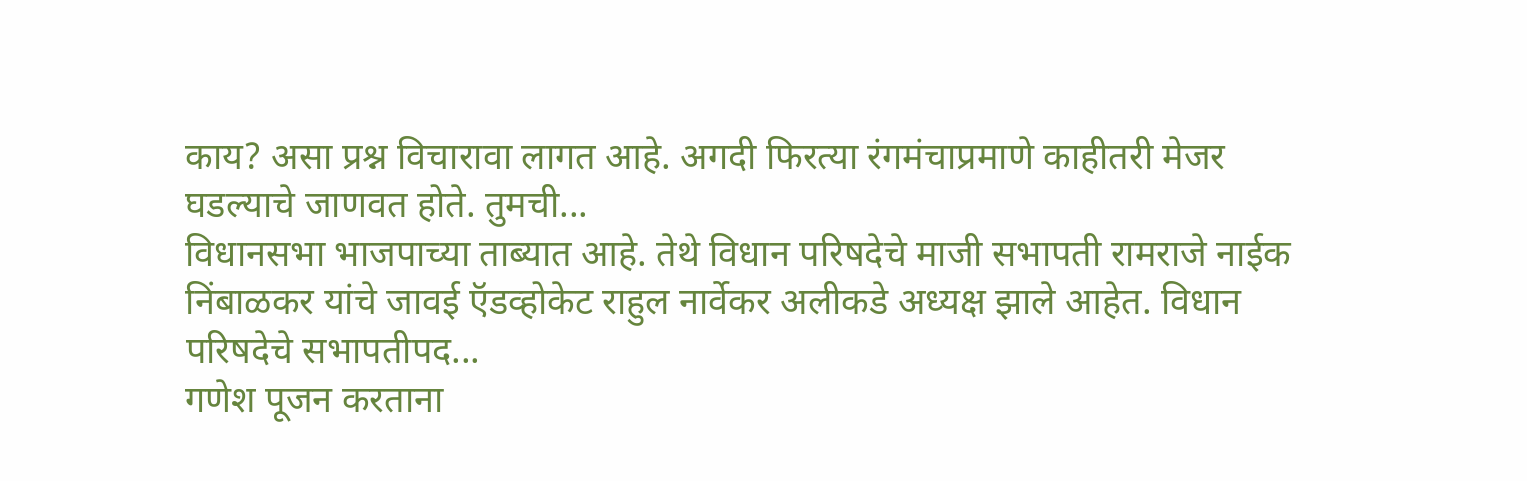काय? असा प्रश्न विचारावा लागत आहे. अगदी फिरत्या रंगमंचाप्रमाणे काहीतरी मेजर घडल्याचे जाणवत होते. तुमची...
विधानसभा भाजपाच्या ताब्यात आहे. तेथे विधान परिषदेचे माजी सभापती रामराजे नाईक निंबाळकर यांचे जावई ऍडव्होकेट राहुल नार्वेकर अलीकडे अध्यक्ष झाले आहेत. विधान परिषदेचे सभापतीपद...
गणेश पूजन करताना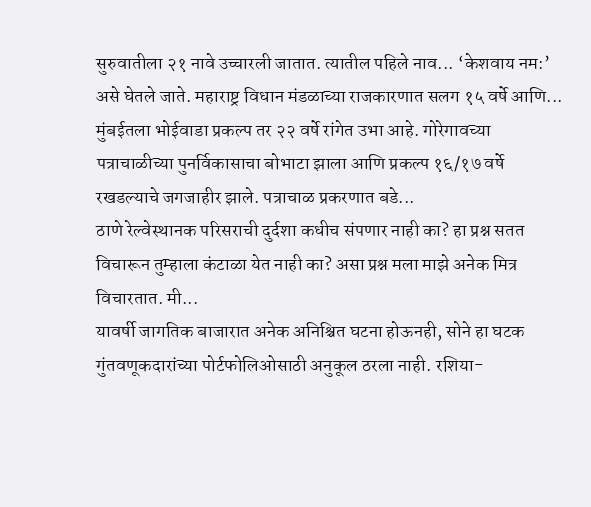सुरुवातीला २१ नावे उच्चारली जातात. त्यातील पहिले नाव... ‘केशवाय नम:’ असे घेतले जाते. महाराष्ट्र विधान मंडळाच्या राजकारणात सलग १५ वर्षे आणि...
मुंबईतला भोईवाडा प्रकल्प तर २२ वर्षे रांगेत उभा आहे. गोरेगावच्या पत्राचाळीच्या पुनर्विकासाचा बोभाटा झाला आणि प्रकल्प १६/१७ वर्षे रखडल्याचे जगजाहीर झाले. पत्राचाळ प्रकरणात बडे...
ठाणे रेल्वेस्थानक परिसराची दुर्दशा कधीच संपणार नाही का? हा प्रश्न सतत विचारून तुम्हाला कंटाळा येत नाही का? असा प्रश्न मला माझे अनेक मित्र विचारतात. मी...
यावर्षी जागतिक बाजारात अनेक अनिश्चित घटना होऊनही, सोने हा घटक गुंतवणूकदारांच्या पोर्टफोलिओसाठी अनुकूल ठरला नाही. रशिया-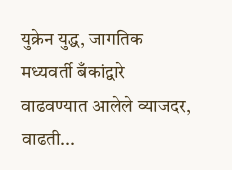युक्रेन युद्ध, जागतिक मध्यवर्ती बँकांद्वारे वाढवण्यात आलेले व्याजदर, वाढती...